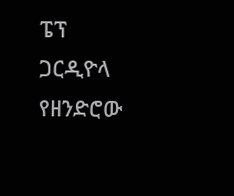ፔፕ ጋርዲዮላ የዘንድሮው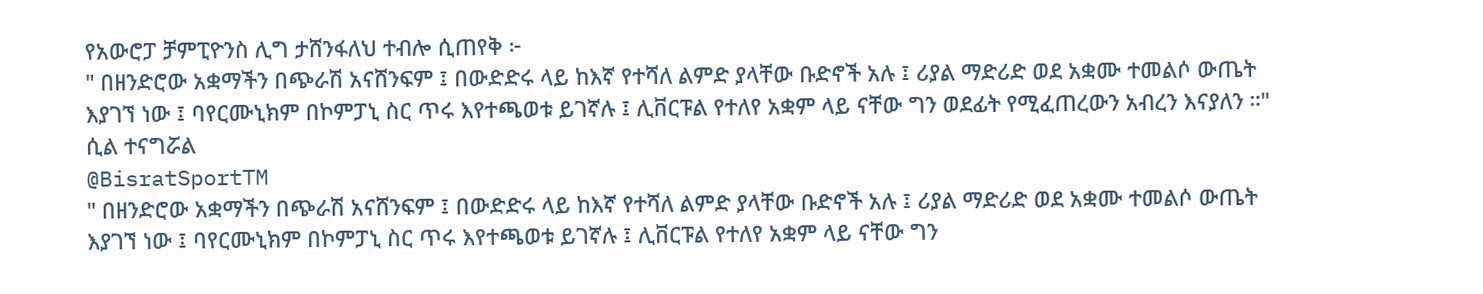የአውሮፓ ቻምፒዮንስ ሊግ ታሸንፋለህ ተብሎ ሲጠየቅ ፦
" በዘንድሮው አቋማችን በጭራሽ አናሸንፍም ፤ በውድድሩ ላይ ከእኛ የተሻለ ልምድ ያላቸው ቡድኖች አሉ ፤ ሪያል ማድሪድ ወደ አቋሙ ተመልሶ ውጤት እያገኘ ነው ፤ ባየርሙኒክም በኮምፓኒ ስር ጥሩ እየተጫወቱ ይገኛሉ ፤ ሊቨርፑል የተለየ አቋም ላይ ናቸው ግን ወደፊት የሚፈጠረውን አብረን እናያለን ።" ሲል ተናግሯል
@BisratSportTM
" በዘንድሮው አቋማችን በጭራሽ አናሸንፍም ፤ በውድድሩ ላይ ከእኛ የተሻለ ልምድ ያላቸው ቡድኖች አሉ ፤ ሪያል ማድሪድ ወደ አቋሙ ተመልሶ ውጤት እያገኘ ነው ፤ ባየርሙኒክም በኮምፓኒ ስር ጥሩ እየተጫወቱ ይገኛሉ ፤ ሊቨርፑል የተለየ አቋም ላይ ናቸው ግን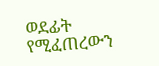ወደፊት የሚፈጠረውን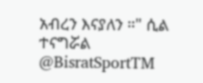አብረን እናያለን ።" ሲል ተናግሯል
@BisratSportTM